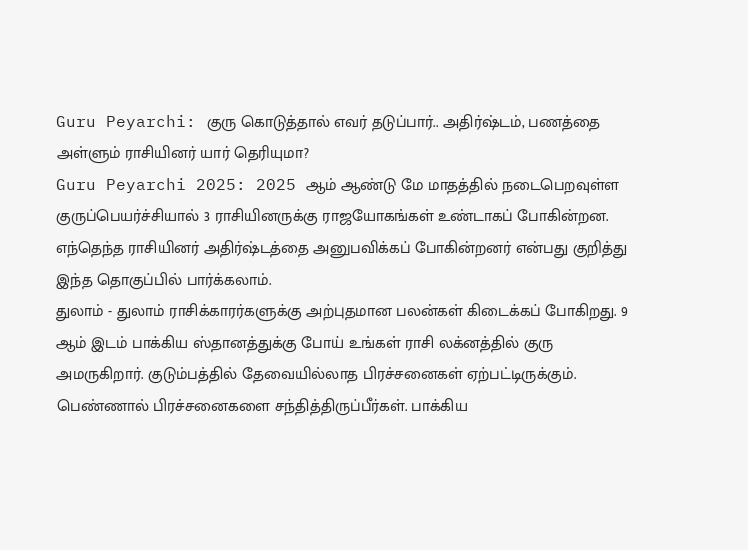Guru Peyarchi: குரு கொடுத்தால் எவர் தடுப்பார்.. அதிர்ஷ்டம், பணத்தை அள்ளும் ராசியினர் யார் தெரியுமா?
Guru Peyarchi 2025: 2025 ஆம் ஆண்டு மே மாதத்தில் நடைபெறவுள்ள குருப்பெயர்ச்சியால் 3 ராசியினருக்கு ராஜயோகங்கள் உண்டாகப் போகின்றன. எந்தெந்த ராசியினர் அதிர்ஷ்டத்தை அனுபவிக்கப் போகின்றனர் என்பது குறித்து இந்த தொகுப்பில் பார்க்கலாம்.
துலாம் - துலாம் ராசிக்காரர்களுக்கு அற்புதமான பலன்கள் கிடைக்கப் போகிறது. 9 ஆம் இடம் பாக்கிய ஸ்தானத்துக்கு போய் உங்கள் ராசி லக்னத்தில் குரு அமருகிறார். குடும்பத்தில் தேவையில்லாத பிரச்சனைகள் ஏற்பட்டிருக்கும். பெண்ணால் பிரச்சனைகளை சந்தித்திருப்பீர்கள். பாக்கிய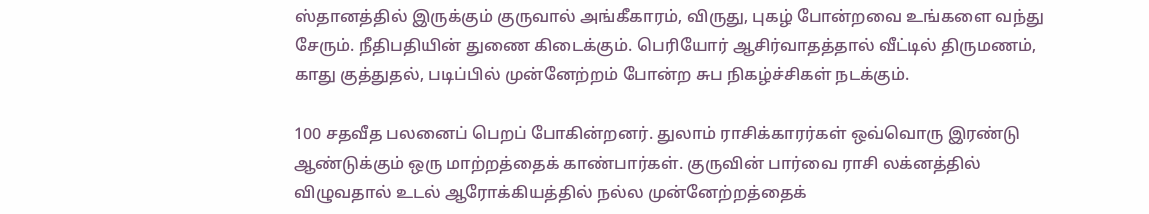ஸ்தானத்தில் இருக்கும் குருவால் அங்கீகாரம், விருது, புகழ் போன்றவை உங்களை வந்து சேரும். நீதிபதியின் துணை கிடைக்கும். பெரியோர் ஆசிர்வாதத்தால் வீட்டில் திருமணம், காது குத்துதல், படிப்பில் முன்னேற்றம் போன்ற சுப நிகழ்ச்சிகள் நடக்கும்.

100 சதவீத பலனைப் பெறப் போகின்றனர். துலாம் ராசிக்காரர்கள் ஒவ்வொரு இரண்டு ஆண்டுக்கும் ஒரு மாற்றத்தைக் காண்பார்கள். குருவின் பார்வை ராசி லக்னத்தில் விழுவதால் உடல் ஆரோக்கியத்தில் நல்ல முன்னேற்றத்தைக்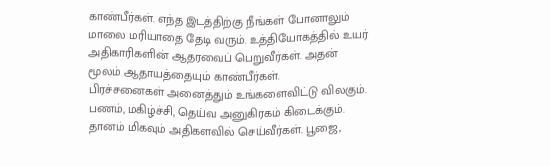காண்பீர்கள். எந்த இடத்திற்கு நீங்கள் போனாலும் மாலை மரியாதை தேடி வரும். உத்தியோகத்தில் உயர் அதிகாரிகளின் ஆதரவைப் பெறுவீர்கள். அதன் மூலம் ஆதாயத்தையும் காண்பீர்கள்.
பிரச்சனைகள் அனைத்தும் உங்களைவிட்டு விலகும். பணம், மகிழ்ச்சி, தெய்வ அனுகிரகம் கிடைக்கும். தானம் மிகவும் அதிகளவில் செய்வீர்கள். பூஜை,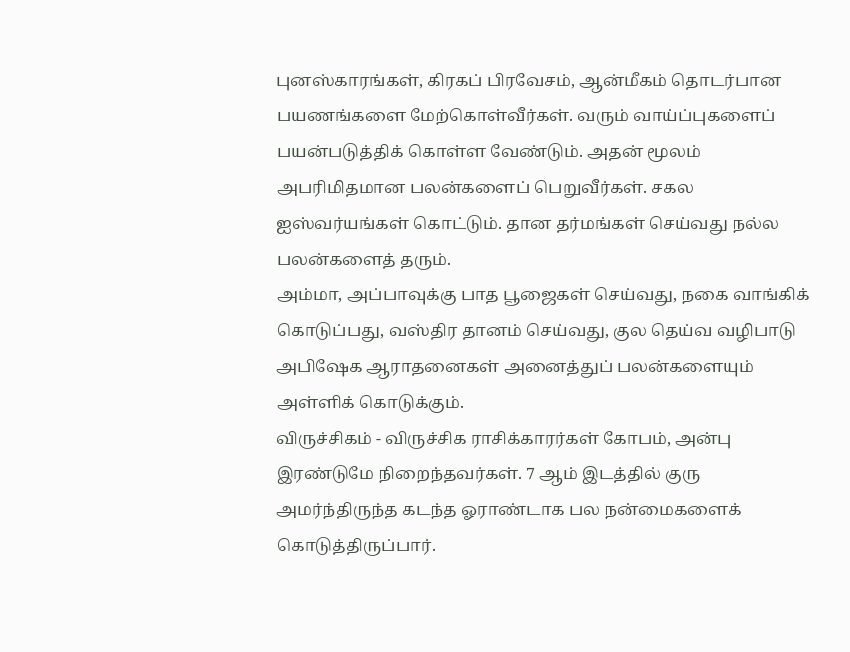புனஸ்காரங்கள், கிரகப் பிரவேசம், ஆன்மீகம் தொடர்பான பயணங்களை மேற்கொள்வீர்கள். வரும் வாய்ப்புகளைப் பயன்படுத்திக் கொள்ள வேண்டும். அதன் மூலம் அபரிமிதமான பலன்களைப் பெறுவீர்கள். சகல ஐஸ்வர்யங்கள் கொட்டும். தான தர்மங்கள் செய்வது நல்ல பலன்களைத் தரும்.
அம்மா, அப்பாவுக்கு பாத பூஜைகள் செய்வது, நகை வாங்கிக் கொடுப்பது, வஸ்திர தானம் செய்வது, குல தெய்வ வழிபாடு அபிஷேக ஆராதனைகள் அனைத்துப் பலன்களையும் அள்ளிக் கொடுக்கும்.
விருச்சிகம் - விருச்சிக ராசிக்காரர்கள் கோபம், அன்பு இரண்டுமே நிறைந்தவர்கள். 7 ஆம் இடத்தில் குரு அமர்ந்திருந்த கடந்த ஓராண்டாக பல நன்மைகளைக் கொடுத்திருப்பார்.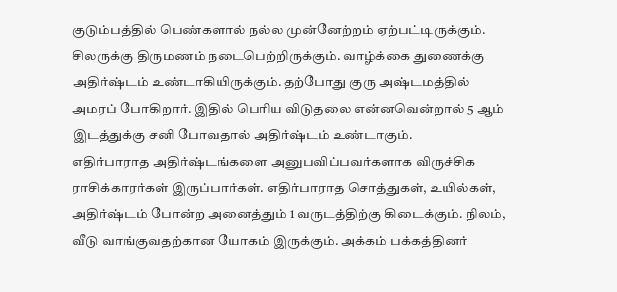குடும்பத்தில் பெண்களால் நல்ல முன்னேற்றம் ஏற்பட்டிருக்கும். சிலருக்கு திருமணம் நடைபெற்றிருக்கும். வாழ்க்கை துணைக்கு அதிர்ஷ்டம் உண்டாகியிருக்கும். தற்போது குரு அஷ்டமத்தில் அமரப் போகிறார். இதில் பெரிய விடுதலை என்னவென்றால் 5 ஆம் இடத்துக்கு சனி போவதால் அதிர்ஷ்டம் உண்டாகும்.
எதிர்பாராத அதிர்ஷ்டங்களை அனுபவிப்பவர்களாக விருச்சிக ராசிக்காரர்கள் இருப்பார்கள். எதிர்பாராத சொத்துகள், உயில்கள், அதிர்ஷ்டம் போன்ற அனைத்தும் 1 வருடத்திற்கு கிடைக்கும். நிலம், வீடு வாங்குவதற்கான யோகம் இருக்கும். அக்கம் பக்கத்தினர்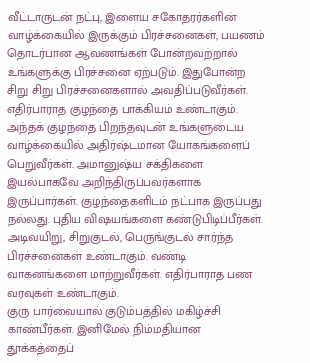வீட்டாருடன் நட்பு, இளைய சகோதரர்களின் வாழ்க்கையில் இருக்கும் பிரச்சனைகள், பயணம் தொடர்பான ஆவணங்கள் போன்றவற்றால் உங்களுக்கு பிரச்சனை ஏற்படும். இதுபோன்ற சிறு சிறு பிரச்சனைகளால் அவதிப்படுவீர்கள்.
எதிர்பாராத குழந்தை பாக்கியம் உண்டாகும். அந்தக் குழந்தை பிறந்தவுடன் உங்களுடைய வாழ்க்கையில் அதிர்ஷ்டமான யோகங்களைப் பெறுவீர்கள். அமானுஷ்ய சக்திகளை இயல்பாகவே அறிந்திருப்பவர்களாக இருப்பார்கள். குழந்தைகளிடம் நட்பாக இருப்பது நல்லது. புதிய விஷயங்களை கண்டுபிடிப்பீர்கள். அடிவயிறு, சிறுகுடல், பெருங்குடல் சார்ந்த பிரச்சனைகள் உண்டாகும். வண்டி வாகனங்களை மாற்றுவீர்கள். எதிர்பாராத பண வரவுகள் உண்டாகும்.
குரு பார்வையால் குடும்பத்தில் மகிழ்ச்சி காண்பீர்கள். இனிமேல் நிம்மதியான தூக்கத்தைப்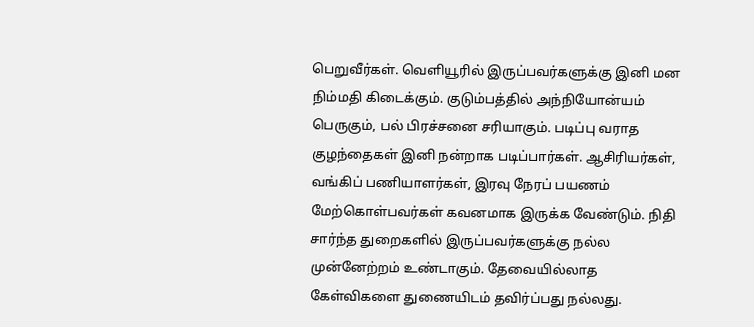பெறுவீர்கள். வெளியூரில் இருப்பவர்களுக்கு இனி மன நிம்மதி கிடைக்கும். குடும்பத்தில் அந்நியோன்யம் பெருகும், பல் பிரச்சனை சரியாகும். படிப்பு வராத குழந்தைகள் இனி நன்றாக படிப்பார்கள். ஆசிரியர்கள், வங்கிப் பணியாளர்கள், இரவு நேரப் பயணம் மேற்கொள்பவர்கள் கவனமாக இருக்க வேண்டும். நிதி சார்ந்த துறைகளில் இருப்பவர்களுக்கு நல்ல முன்னேற்றம் உண்டாகும். தேவையில்லாத கேள்விகளை துணையிடம் தவிர்ப்பது நல்லது.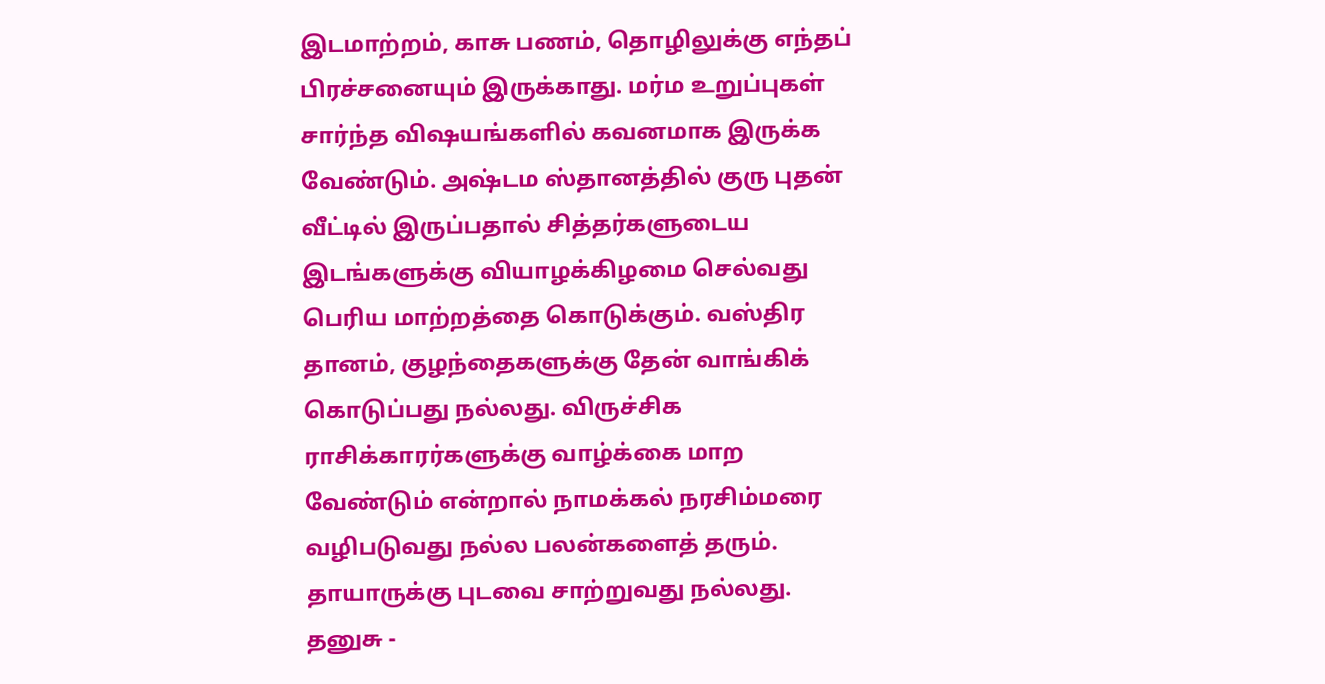இடமாற்றம், காசு பணம், தொழிலுக்கு எந்தப் பிரச்சனையும் இருக்காது. மர்ம உறுப்புகள் சார்ந்த விஷயங்களில் கவனமாக இருக்க வேண்டும். அஷ்டம ஸ்தானத்தில் குரு புதன் வீட்டில் இருப்பதால் சித்தர்களுடைய இடங்களுக்கு வியாழக்கிழமை செல்வது பெரிய மாற்றத்தை கொடுக்கும். வஸ்திர தானம், குழந்தைகளுக்கு தேன் வாங்கிக் கொடுப்பது நல்லது. விருச்சிக ராசிக்காரர்களுக்கு வாழ்க்கை மாற வேண்டும் என்றால் நாமக்கல் நரசிம்மரை வழிபடுவது நல்ல பலன்களைத் தரும். தாயாருக்கு புடவை சாற்றுவது நல்லது.
தனுசு -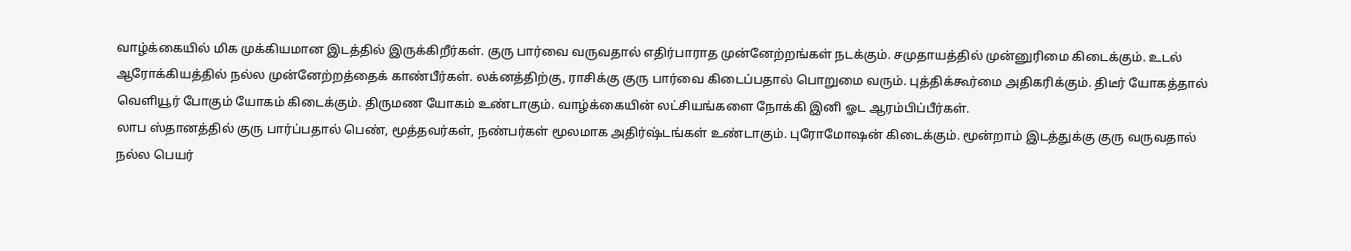வாழ்க்கையில் மிக முக்கியமான இடத்தில் இருக்கிறீர்கள். குரு பார்வை வருவதால் எதிர்பாராத முன்னேற்றங்கள் நடக்கும். சமுதாயத்தில் முன்னுரிமை கிடைக்கும். உடல் ஆரோக்கியத்தில் நல்ல முன்னேற்றத்தைக் காண்பீர்கள். லக்னத்திற்கு, ராசிக்கு குரு பார்வை கிடைப்பதால் பொறுமை வரும். புத்திக்கூர்மை அதிகரிக்கும். திடீர் யோகத்தால் வெளியூர் போகும் யோகம் கிடைக்கும். திருமண யோகம் உண்டாகும். வாழ்க்கையின் லட்சியங்களை நோக்கி இனி ஓட ஆரம்பிப்பீர்கள்.
லாப ஸ்தானத்தில் குரு பார்ப்பதால் பெண், மூத்தவர்கள், நண்பர்கள் மூலமாக அதிர்ஷ்டங்கள் உண்டாகும். புரோமோஷன் கிடைக்கும். மூன்றாம் இடத்துக்கு குரு வருவதால் நல்ல பெயர்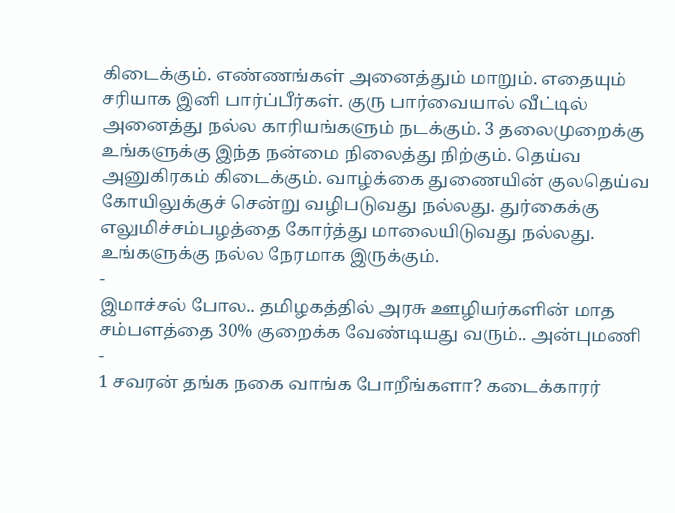கிடைக்கும். எண்ணங்கள் அனைத்தும் மாறும். எதையும் சரியாக இனி பார்ப்பீர்கள். குரு பார்வையால் வீட்டில் அனைத்து நல்ல காரியங்களும் நடக்கும். 3 தலைமுறைக்கு உங்களுக்கு இந்த நன்மை நிலைத்து நிற்கும். தெய்வ அனுகிரகம் கிடைக்கும். வாழ்க்கை துணையின் குலதெய்வ கோயிலுக்குச் சென்று வழிபடுவது நல்லது. துர்கைக்கு எலுமிச்சம்பழத்தை கோர்த்து மாலையிடுவது நல்லது. உங்களுக்கு நல்ல நேரமாக இருக்கும்.
-
இமாச்சல் போல.. தமிழகத்தில் அரசு ஊழியர்களின் மாத சம்பளத்தை 30% குறைக்க வேண்டியது வரும்.. அன்புமணி -
1 சவரன் தங்க நகை வாங்க போறீங்களா? கடைக்காரர்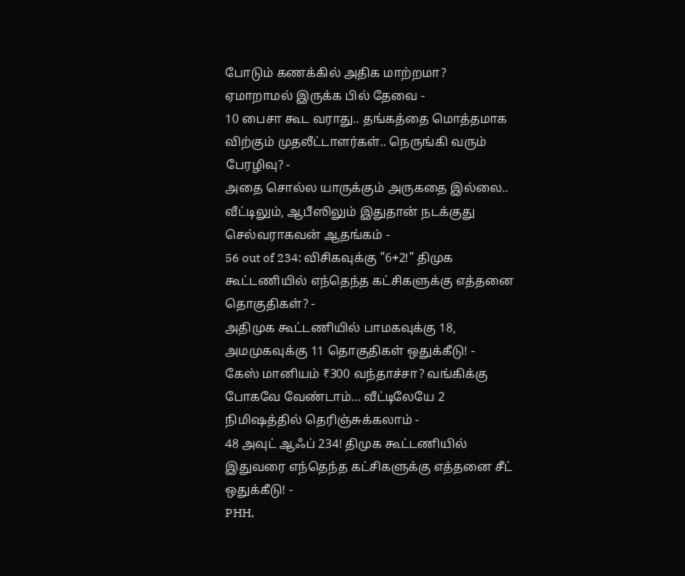போடும் கணக்கில் அதிக மாற்றமா? ஏமாறாமல் இருக்க பில் தேவை -
10 பைசா கூட வராது.. தங்கத்தை மொத்தமாக விற்கும் முதலீட்டாளர்கள்.. நெருங்கி வரும் பேரழிவு? -
அதை சொல்ல யாருக்கும் அருகதை இல்லை.. வீட்டிலும், ஆபீஸிலும் இதுதான் நடக்குது செல்வராகவன் ஆதங்கம் -
56 out of 234: விசிகவுக்கு "6+2!" திமுக கூட்டணியில் எந்தெந்த கட்சிகளுக்கு எத்தனை தொகுதிகள்? -
அதிமுக கூட்டணியில் பாமகவுக்கு 18, அமமுகவுக்கு 11 தொகுதிகள் ஒதுக்கீடு! -
கேஸ் மானியம் ₹300 வந்தாச்சா? வங்கிக்கு போகவே வேண்டாம்… வீட்டிலேயே 2 நிமிஷத்தில் தெரிஞ்சுக்கலாம் -
48 அவுட் ஆஃப் 234! திமுக கூட்டணியில் இதுவரை எந்தெந்த கட்சிகளுக்கு எத்தனை சீட் ஒதுக்கீடு! -
PHH,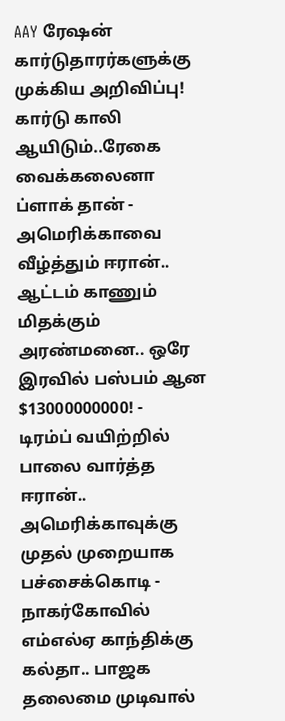AAY ரேஷன் கார்டுதாரர்களுக்கு முக்கிய அறிவிப்பு! கார்டு காலி ஆயிடும்..ரேகை வைக்கலைனா ப்ளாக் தான் -
அமெரிக்காவை வீழ்த்தும் ஈரான்.. ஆட்டம் காணும் மிதக்கும் அரண்மனை.. ஒரே இரவில் பஸ்பம் ஆன $13000000000! -
டிரம்ப் வயிற்றில் பாலை வார்த்த ஈரான்.. அமெரிக்காவுக்கு முதல் முறையாக பச்சைக்கொடி -
நாகர்கோவில் எம்எல்ஏ காந்திக்கு கல்தா.. பாஜக தலைமை முடிவால்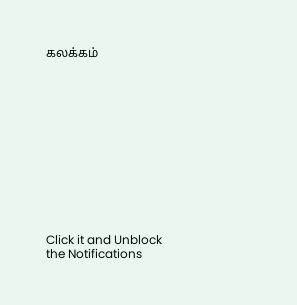கலக்கம்












Click it and Unblock the Notifications